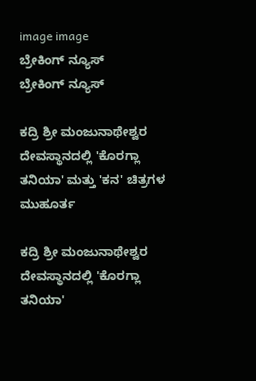image image
ಬ್ರೇಕಿಂಗ್ ನ್ಯೂಸ್
ಬ್ರೇಕಿಂಗ್ ನ್ಯೂಸ್

ಕದ್ರಿ ಶ್ರೀ ಮಂಜುನಾಥೇಶ್ವರ ದೇವಸ್ಥಾನದಲ್ಲಿ 'ಕೊರಗ್ಲಾ ತನಿಯಾ' ಮತ್ತು 'ಕನ' ಚಿತ್ರಗಳ ಮುಹೂರ್ತ

ಕದ್ರಿ ಶ್ರೀ ಮಂಜುನಾಥೇಶ್ವರ ದೇವಸ್ಥಾನದಲ್ಲಿ 'ಕೊರಗ್ಲಾ ತನಿಯಾ'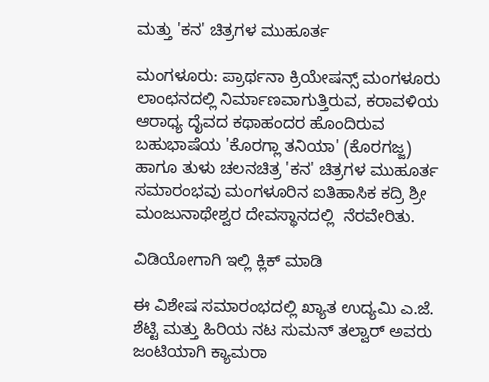ಮತ್ತು 'ಕನ' ಚಿತ್ರಗಳ ಮುಹೂರ್ತ

ಮಂಗಳೂರು: ಪ್ರಾರ್ಥನಾ ಕ್ರಿಯೇಷನ್ಸ್ ಮಂಗಳೂರು ಲಾಂಛನದಲ್ಲಿ ನಿರ್ಮಾಣವಾಗುತ್ತಿರುವ, ಕರಾವಳಿಯ ಆರಾಧ್ಯ ದೈವದ ಕಥಾಹಂದರ ಹೊಂದಿರುವ ಬಹುಭಾಷೆಯ 'ಕೊರಗ್ಲಾ ತನಿಯಾ' (ಕೊರಗಜ್ಜ) ಹಾಗೂ ತುಳು ಚಲನಚಿತ್ರ 'ಕನ' ಚಿತ್ರಗಳ ಮುಹೂರ್ತ ಸಮಾರಂಭವು ಮಂಗಳೂರಿನ ಐತಿಹಾಸಿಕ ಕದ್ರಿ ಶ್ರೀ ಮಂಜುನಾಥೇಶ್ವರ ದೇವಸ್ಥಾನದಲ್ಲಿ  ನೆರವೇರಿತು.

ವಿಡಿಯೋಗಾಗಿ ಇಲ್ಲಿ ಕ್ಲಿಕ್ ಮಾಡಿ

ಈ ವಿಶೇಷ ಸಮಾರಂಭದಲ್ಲಿ ಖ್ಯಾತ ಉದ್ಯಮಿ ಎ.ಜೆ. ಶೆಟ್ಟಿ ಮತ್ತು ಹಿರಿಯ ನಟ ಸುಮನ್ ತಲ್ವಾರ್ ಅವರು ಜಂಟಿಯಾಗಿ ಕ್ಯಾಮರಾ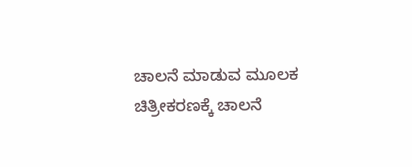ಚಾಲನೆ ಮಾಡುವ ಮೂಲಕ ಚಿತ್ರೀಕರಣಕ್ಕೆ ಚಾಲನೆ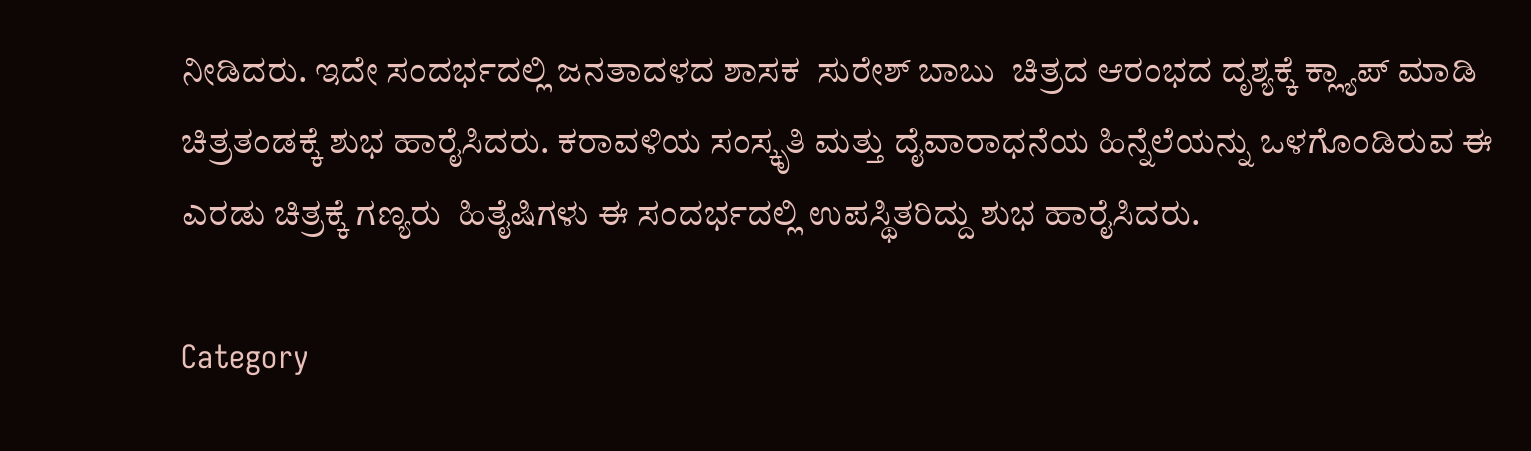ನೀಡಿದರು. ಇದೇ ಸಂದರ್ಭದಲ್ಲಿ ಜನತಾದಳದ ಶಾಸಕ  ಸುರೇಶ್ ಬಾಬು  ಚಿತ್ರದ ಆರಂಭದ ದೃಶ್ಯಕ್ಕೆ ಕ್ಲ್ಯಾಪ್ ಮಾಡಿ ಚಿತ್ರತಂಡಕ್ಕೆ ಶುಭ ಹಾರೈಸಿದರು. ಕರಾವಳಿಯ ಸಂಸ್ಕೃತಿ ಮತ್ತು ದೈವಾರಾಧನೆಯ ಹಿನ್ನೆಲೆಯನ್ನು ಒಳಗೊಂಡಿರುವ ಈ ಎರಡು ಚಿತ್ರಕ್ಕೆ ಗಣ್ಯರು  ಹಿತೈಷಿಗಳು ಈ ಸಂದರ್ಭದಲ್ಲಿ ಉಪಸ್ಥಿತರಿದ್ದು ಶುಭ ಹಾರೈಸಿದರು.

Category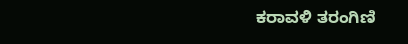ಕರಾವಳಿ ತರಂಗಿಣಿ